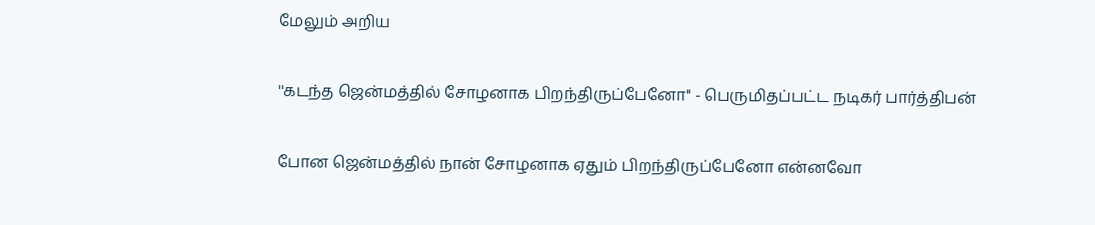மேலும் அறிய

''கடந்த ஜென்மத்தில் சோழனாக பிறந்திருப்பேனோ'' - பெருமிதப்பட்ட நடிகர் பார்த்திபன்

போன ஜென்மத்தில் நான் சோழனாக ஏதும் பிறந்திருப்பேனோ என்னவோ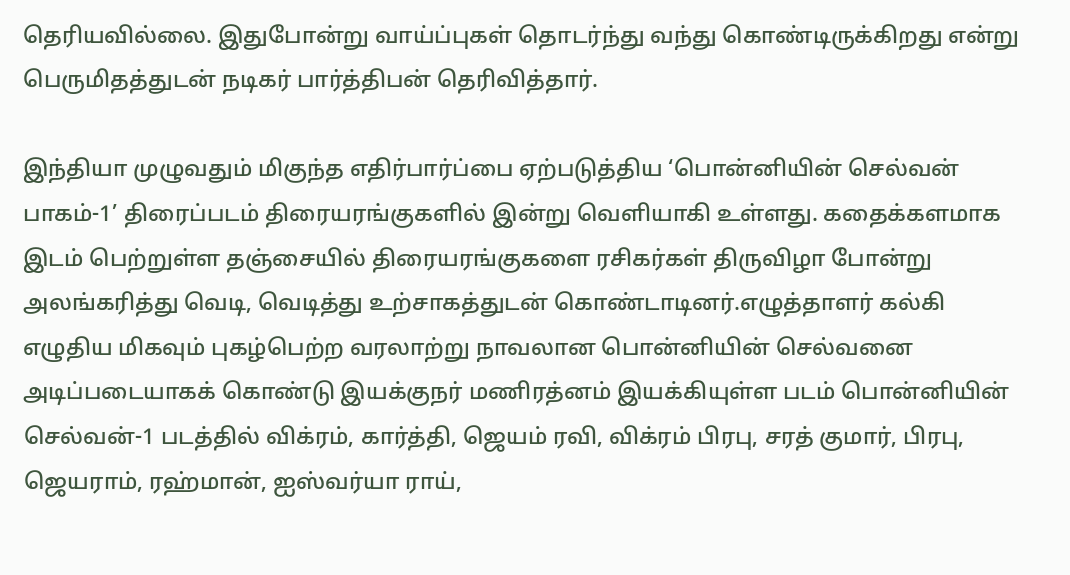தெரியவில்லை. இதுபோன்று வாய்ப்புகள் தொடர்ந்து வந்து கொண்டிருக்கிறது என்று பெருமிதத்துடன் நடிகர் பார்த்திபன் தெரிவித்தார்.

இந்தியா முழுவதும் மிகுந்த எதிர்பார்ப்பை ஏற்படுத்திய ‘பொன்னியின் செல்வன் பாகம்-1’ திரைப்படம் திரையரங்குகளில் இன்று வெளியாகி உள்ளது. கதைக்களமாக இடம் பெற்றுள்ள தஞ்சையில் திரையரங்குகளை ரசிகர்கள் திருவிழா போன்று அலங்கரித்து வெடி, வெடித்து உற்சாகத்துடன் கொண்டாடினர்.எழுத்தாளர் கல்கி எழுதிய மிகவும் புகழ்பெற்ற வரலாற்று நாவலான பொன்னியின் செல்வனை அடிப்படையாகக் கொண்டு இயக்குநர் மணிரத்னம் இயக்கியுள்ள படம் பொன்னியின் செல்வன்-1 படத்தில் விக்ரம், கார்த்தி, ஜெயம் ரவி, விக்ரம் பிரபு, சரத் குமார், பிரபு, ஜெயராம், ரஹ்மான், ஐஸ்வர்யா ராய்,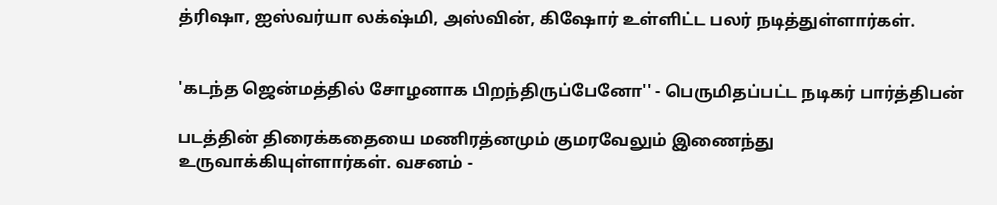த்ரிஷா, ஐஸ்வர்யா லக்‌ஷ்மி, அஸ்வின், கிஷோர் உள்ளிட்ட பலர் நடித்துள்ளார்கள்.


'கடந்த ஜென்மத்தில் சோழனாக பிறந்திருப்பேனோ'' - பெருமிதப்பட்ட நடிகர் பார்த்திபன்

படத்தின் திரைக்கதையை மணிரத்னமும் குமரவேலும் இணைந்து உருவாக்கியுள்ளார்கள். வசனம் -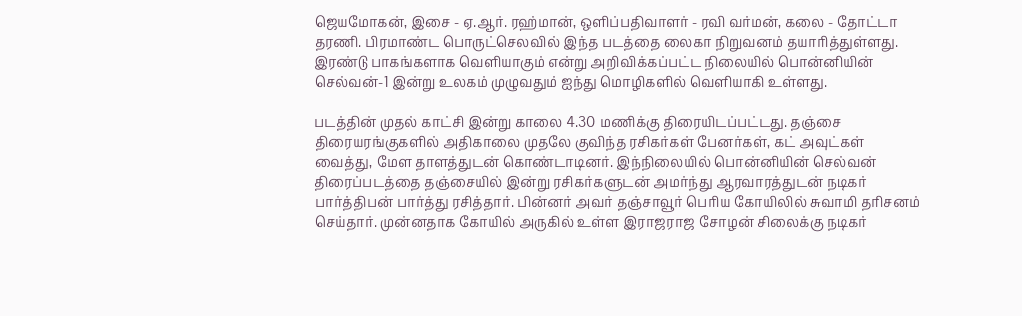ஜெயமோகன், இசை - ஏ.ஆர். ரஹ்மான், ஒளிப்பதிவாளர் - ரவி வர்மன், கலை - தோட்டா தரணி. பிரமாண்ட பொருட்செலவில் இந்த படத்தை லைகா நிறுவனம் தயாரித்துள்ளது. இரண்டு பாகங்களாக வெளியாகும் என்று அறிவிக்கப்பட்ட நிலையில் பொன்னியின் செல்வன்-1 இன்று உலகம் முழுவதும் ஐந்து மொழிகளில் வெளியாகி உள்ளது.

படத்தின் முதல் காட்சி இன்று காலை 4.30 மணிக்கு திரையிடப்பட்டது. தஞ்சை திரையரங்குகளில் அதிகாலை முதலே குவிந்த ரசிகர்கள் பேனர்கள், கட் அவுட்கள் வைத்து, மேள தாளத்துடன் கொண்டாடினர். இந்நிலையில் பொன்னியின் செல்வன் திரைப்படத்தை தஞ்சையில் இன்று ரசிகர்களுடன் அமர்ந்து ஆரவாரத்துடன் நடிகர் பார்த்திபன் பார்த்து ரசித்தார். பின்னர் அவர் தஞ்சாவூர் பெரிய கோயிலில் சுவாமி தரிசனம் செய்தார். முன்னதாக கோயில் அருகில் உள்ள இராஜராஜ சோழன் சிலைக்கு நடிகர்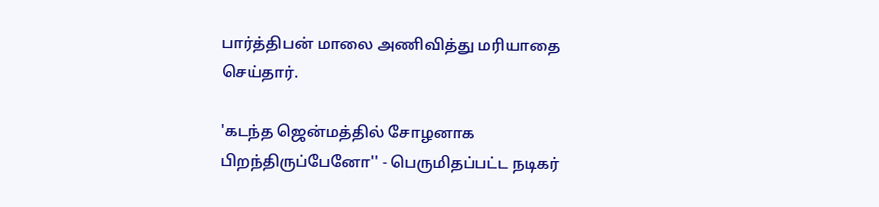பார்த்திபன் மாலை அணிவித்து மரியாதை செய்தார்.

'கடந்த ஜென்மத்தில் சோழனாக பிறந்திருப்பேனோ'' - பெருமிதப்பட்ட நடிகர்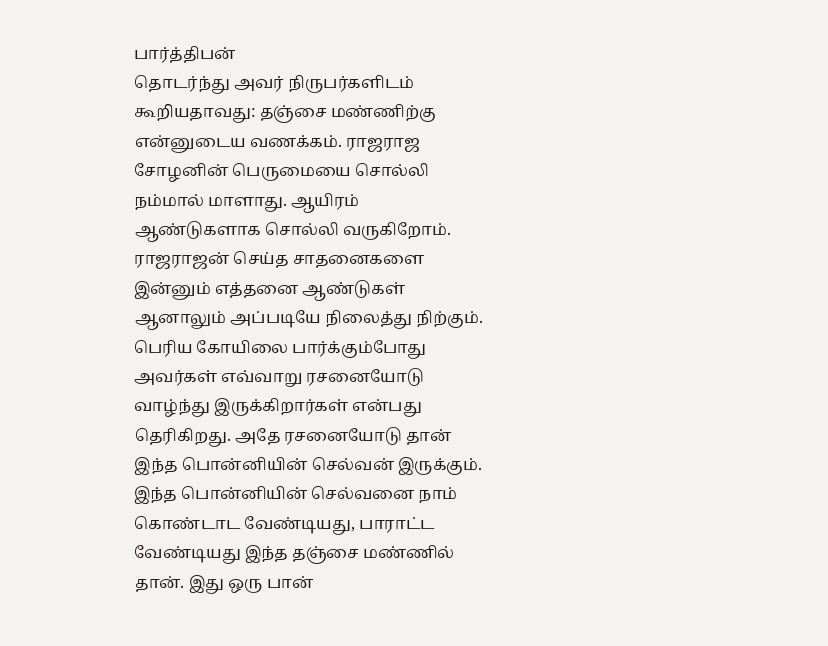பார்த்திபன்
தொடர்ந்து அவர் நிருபர்களிடம் கூறியதாவது: தஞ்சை மண்ணிற்கு என்னுடைய வணக்கம். ராஜராஜ சோழனின் பெருமையை சொல்லி நம்மால் மாளாது. ஆயிரம் ஆண்டுகளாக சொல்லி வருகிறோம். ராஜராஜன் செய்த சாதனைகளை இன்னும் எத்தனை ஆண்டுகள் ஆனாலும் அப்படியே நிலைத்து நிற்கும். பெரிய கோயிலை பார்க்கும்போது அவர்கள் எவ்வாறு ரசனையோடு வாழ்ந்து இருக்கிறார்கள் என்பது தெரிகிறது. அதே ரசனையோடு தான் இந்த பொன்னியின் செல்வன் இருக்கும். இந்த பொன்னியின் செல்வனை நாம் கொண்டாட வேண்டியது, பாராட்ட வேண்டியது இந்த தஞ்சை மண்ணில் தான். இது ஒரு பான்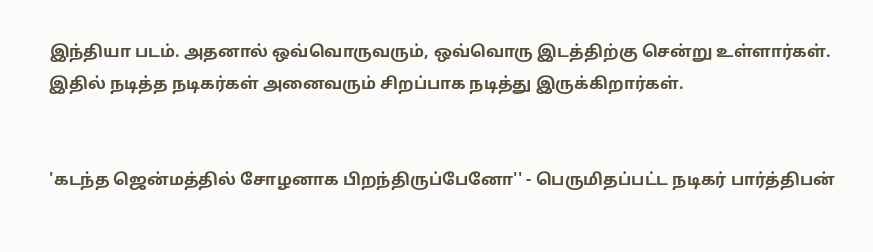இந்தியா படம். அதனால் ஒவ்வொருவரும், ஒவ்வொரு இடத்திற்கு சென்று உள்ளார்கள். இதில் நடித்த நடிகர்கள் அனைவரும் சிறப்பாக நடித்து இருக்கிறார்கள்.


'கடந்த ஜென்மத்தில் சோழனாக பிறந்திருப்பேனோ'' - பெருமிதப்பட்ட நடிகர் பார்த்திபன்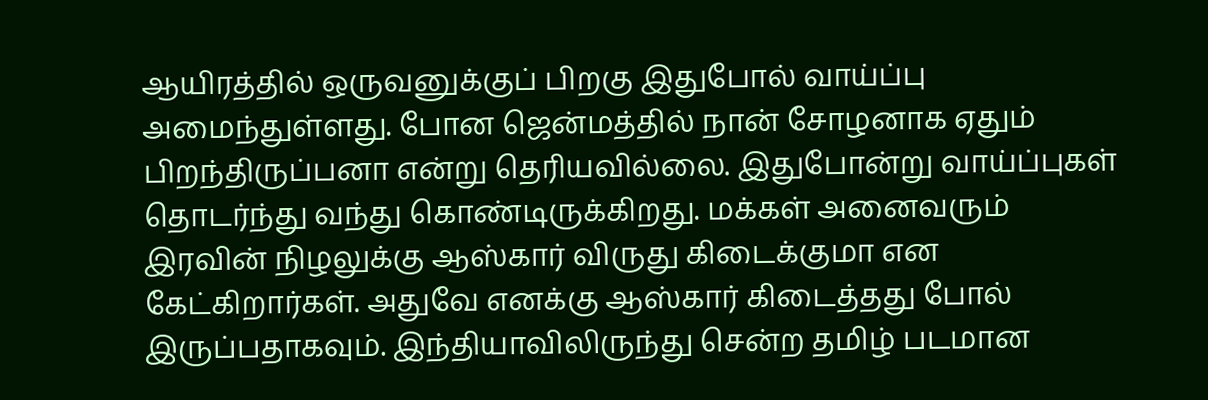ஆயிரத்தில் ஒருவனுக்குப் பிறகு இதுபோல் வாய்ப்பு அமைந்துள்ளது. போன ஜென்மத்தில் நான் சோழனாக ஏதும் பிறந்திருப்பனா என்று தெரியவில்லை. இதுபோன்று வாய்ப்புகள் தொடர்ந்து வந்து கொண்டிருக்கிறது. மக்கள் அனைவரும் இரவின் நிழலுக்கு ஆஸ்கார் விருது கிடைக்குமா என கேட்கிறார்கள். அதுவே எனக்கு ஆஸ்கார் கிடைத்தது போல் இருப்பதாகவும். இந்தியாவிலிருந்து சென்ற தமிழ் படமான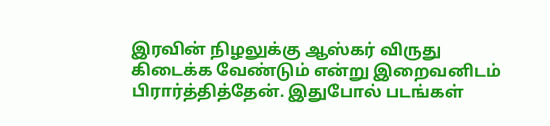இரவின் நிழலுக்கு ஆஸ்கர் விருது கிடைக்க வேண்டும் என்று இறைவனிடம் பிரார்த்தித்தேன். இதுபோல் படங்கள்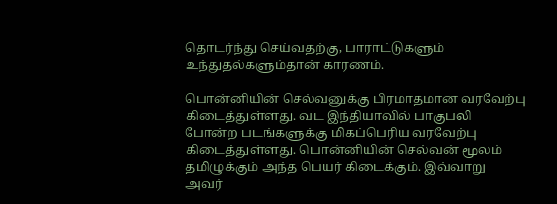தொடர்ந்து செய்வதற்கு, பாராட்டுகளும் உந்துதல்களும்தான் காரணம்.

பொன்னியின் செல்வனுக்கு பிரமாதமான வரவேற்பு கிடைத்துள்ளது. வட இந்தியாவில் பாகுபலி போன்ற படங்களுக்கு மிகப்பெரிய வரவேற்பு கிடைத்துள்ளது. பொன்னியின் செல்வன் மூலம் தமிழுக்கும் அந்த பெயர் கிடைக்கும். இவ்வாறு அவர்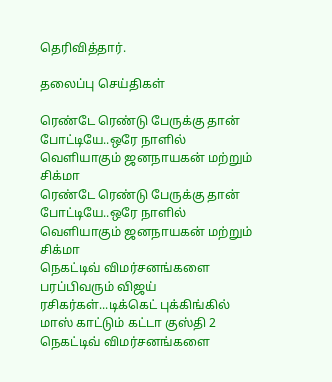தெரிவித்தார்.

தலைப்பு செய்திகள்

ரெண்டே ரெண்டு பேருக்கு தான் போட்டியே..ஒரே நாளில் வெளியாகும் ஜனநாயகன் மற்றும் சிக்மா
ரெண்டே ரெண்டு பேருக்கு தான் போட்டியே..ஒரே நாளில் வெளியாகும் ஜனநாயகன் மற்றும் சிக்மா
நெகட்டிவ் விமர்சனங்களை பரப்பிவரும் விஜய் ரசிகர்கள்...டிக்கெட் புக்கிங்கில் மாஸ் காட்டும் கட்டா குஸ்தி 2
நெகட்டிவ் விமர்சனங்களை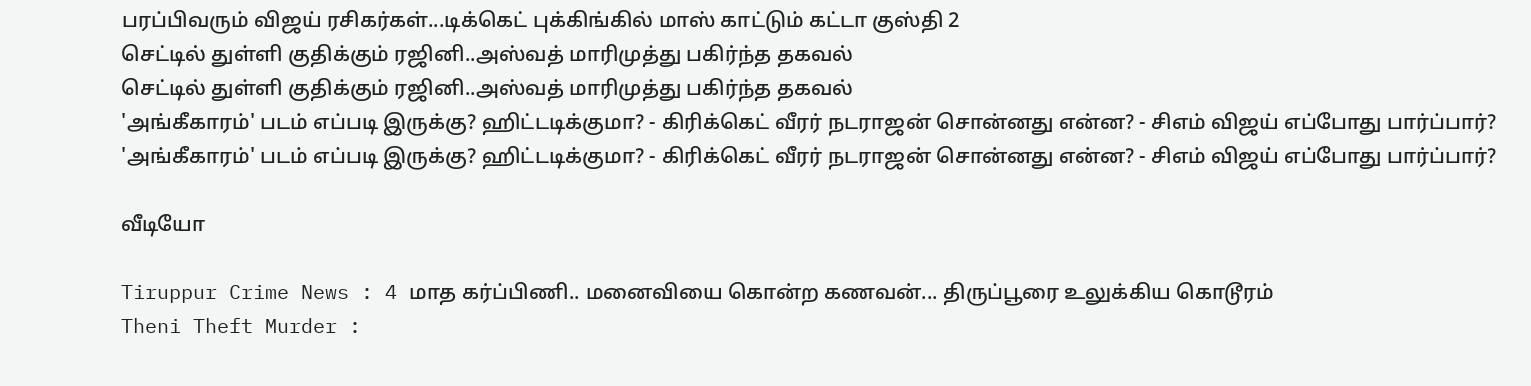பரப்பிவரும் விஜய் ரசிகர்கள்...டிக்கெட் புக்கிங்கில் மாஸ் காட்டும் கட்டா குஸ்தி 2
செட்டில் துள்ளி குதிக்கும் ரஜினி..அஸ்வத் மாரிமுத்து பகிர்ந்த தகவல்
செட்டில் துள்ளி குதிக்கும் ரஜினி..அஸ்வத் மாரிமுத்து பகிர்ந்த தகவல்
'அங்கீகாரம்' படம் எப்படி இருக்கு? ஹிட்டடிக்குமா? - கிரிக்கெட் வீரர் நடராஜன் சொன்னது என்ன? - சிஎம் விஜய் எப்போது பார்ப்பார்?
'அங்கீகாரம்' படம் எப்படி இருக்கு? ஹிட்டடிக்குமா? - கிரிக்கெட் வீரர் நடராஜன் சொன்னது என்ன? - சிஎம் விஜய் எப்போது பார்ப்பார்?

வீடியோ

Tiruppur Crime News : 4 மாத கர்ப்பிணி.. மனைவியை கொன்ற கணவன்... திருப்பூரை உலுக்கிய கொடூரம்
Theni Theft Murder :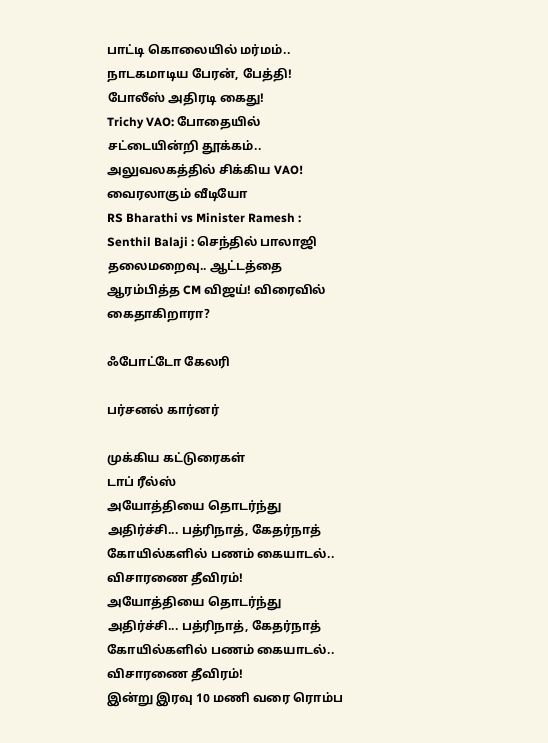பாட்டி கொலையில் மர்மம்.. நாடகமாடிய பேரன், பேத்தி! போலீஸ் அதிரடி கைது!
Trichy VAO: போதையில் சட்டையின்றி தூக்கம்.. அலுவலகத்தில் சிக்கிய VAO! வைரலாகும் வீடியோ
RS Bharathi vs Minister Ramesh :
Senthil Balaji : செந்தில் பாலாஜி தலைமறைவு.. ஆட்டத்தை ஆரம்பித்த CM விஜய்! விரைவில் கைதாகிறாரா?

ஃபோட்டோ கேலரி

பர்சனல் கார்னர்

முக்கிய கட்டுரைகள்
டாப் ரீல்ஸ்
அயோத்தியை தொடர்ந்து அதிர்ச்சி... பத்ரிநாத், கேதர்நாத் கோயில்களில் பணம் கையாடல்.. விசாரணை தீவிரம்!
அயோத்தியை தொடர்ந்து அதிர்ச்சி... பத்ரிநாத், கேதர்நாத் கோயில்களில் பணம் கையாடல்.. விசாரணை தீவிரம்!
இன்று இரவு 10 மணி வரை ரொம்ப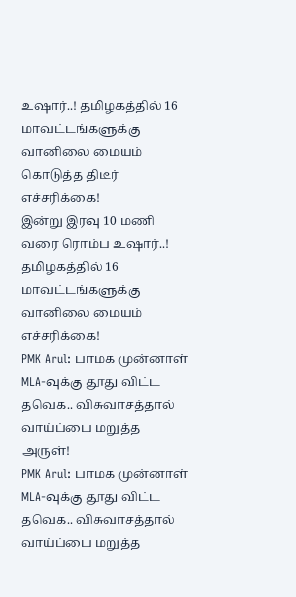உஷார்..! தமிழகத்தில் 16 மாவட்டங்களுக்கு வானிலை மையம் கொடுத்த திடீர் எச்சரிக்கை!
இன்று இரவு 10 மணி வரை ரொம்ப உஷார்..! தமிழகத்தில் 16 மாவட்டங்களுக்கு வானிலை மையம் எச்சரிக்கை!
PMK Arul: பாமக முன்னாள் MLA-வுக்கு தூது விட்ட தவெக.. விசுவாசத்தால் வாய்ப்பை மறுத்த அருள்!
PMK Arul: பாமக முன்னாள் MLA-வுக்கு தூது விட்ட தவெக.. விசுவாசத்தால் வாய்ப்பை மறுத்த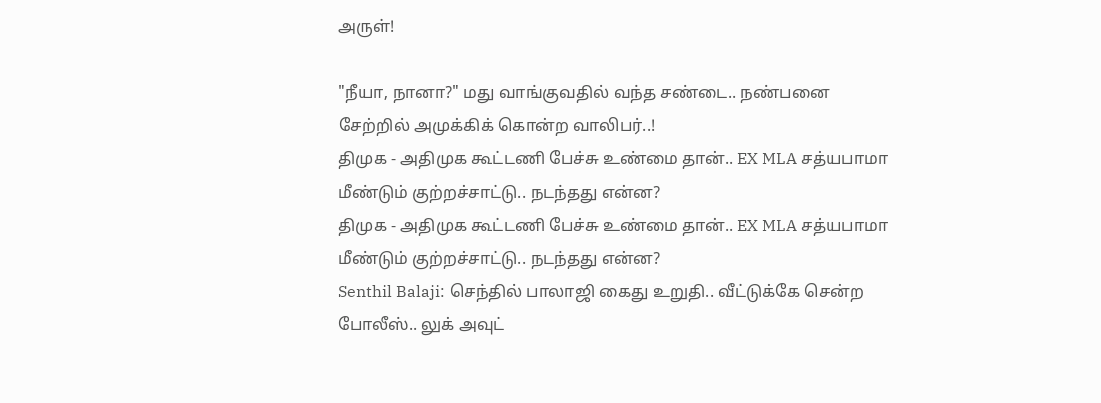அருள்!

"நீயா, நானா?" மது வாங்குவதில் வந்த சண்டை.. நண்பனை சேற்றில் அமுக்கிக் கொன்ற வாலிபர்..!
திமுக - அதிமுக கூட்டணி பேச்சு உண்மை தான்.. EX MLA சத்யபாமா மீண்டும் குற்றச்சாட்டு.. நடந்தது என்ன?
திமுக - அதிமுக கூட்டணி பேச்சு உண்மை தான்.. EX MLA சத்யபாமா மீண்டும் குற்றச்சாட்டு.. நடந்தது என்ன?
Senthil Balaji: செந்தில் பாலாஜி கைது உறுதி.. வீட்டுக்கே சென்ற போலீஸ்.. லுக் அவுட்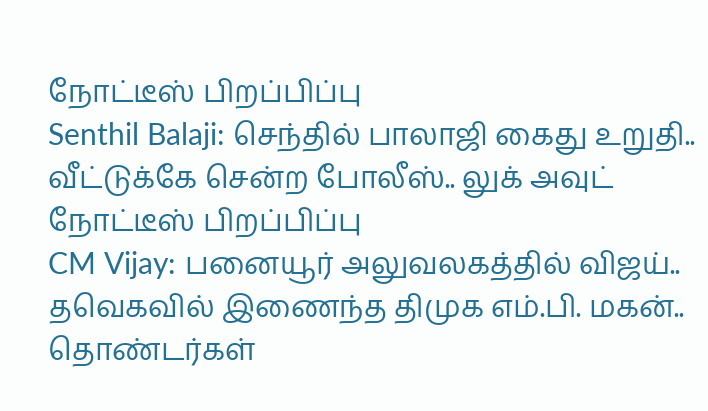நோட்டீஸ் பிறப்பிப்பு
Senthil Balaji: செந்தில் பாலாஜி கைது உறுதி.. வீட்டுக்கே சென்ற போலீஸ்.. லுக் அவுட் நோட்டீஸ் பிறப்பிப்பு
CM Vijay: பனையூர் அலுவலகத்தில் விஜய்.. தவெகவில் இணைந்த திமுக எம்.பி. மகன்.. தொண்டர்கள்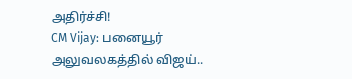அதிர்ச்சி!
CM Vijay: பனையூர் அலுவலகத்தில் விஜய்..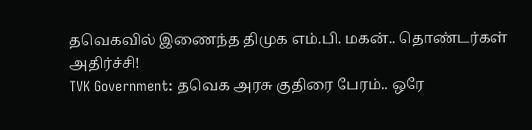தவெகவில் இணைந்த திமுக எம்.பி. மகன்.. தொண்டர்கள் அதிர்ச்சி!
TVK Government: தவெக அரசு குதிரை பேரம்.. ஒரே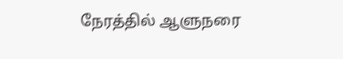நேரத்தில் ஆளுநரை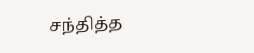சந்தித்த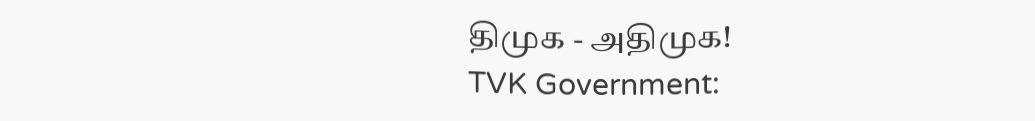திமுக - அதிமுக!
TVK Government: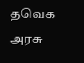தவெக அரசு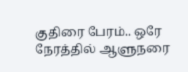குதிரை பேரம்.. ஒரே நேரத்தில் ஆளுநரை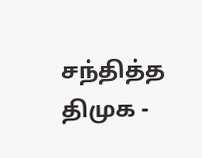சந்தித்த திமுக -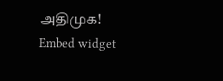அதிமுக!
Embed widget